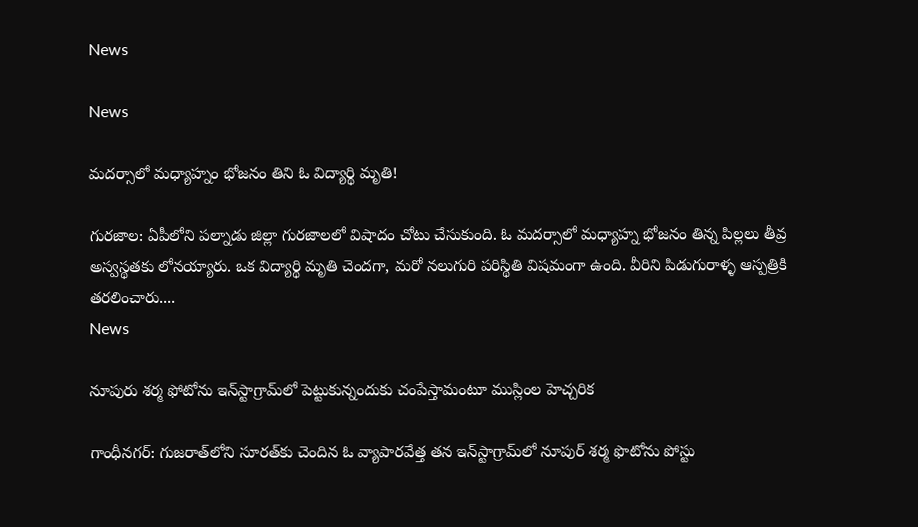News

News

మదర్సాలో మధ్యాహ్నం భోజనం తిని ఓ విద్యార్థి మృతి!

గురజాల: ఏపీలోని పల్నాడు జిల్లా గురజాలలో విషాదం చోటు చేసుకుంది. ఓ మదర్సాలో మధ్యాహ్న భోజనం తిన్న పిల్లలు తీవ్ర అస్వస్థతకు లోనయ్యారు. ఒక విద్యార్థి మృతి చెందగా, మరో నలుగురి పరిస్థితి విషమంగా ఉంది. వీరిని పిడుగురాళ్ళ‌ ఆస్పత్రికి తరలించారు....
News

నూపురు శర్మ ఫోటోను ఇన్‌స్టాగ్రామ్‌లో పెట్టుకున్నందుకు చంపేస్తామంటూ ముస్లింల హెచ్చరిక

గాంధీన‌గ‌ర్‌: గుజరాత్‌లోని సూరత్‌కు చెందిన ఓ వ్యాపారవేత్త తన ఇన్‌స్టాగ్రామ్‌లో నూపుర్‌ శర్మ ఫొటోను పోస్టు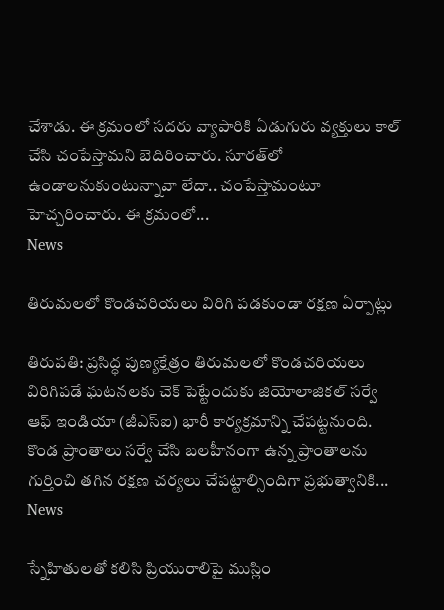చేశాడు. ఈ క్రమంలో సదరు వ్యాపారికి ఏడుగురు వ్యక్తులు కాల్‌ చేసి చంపేస్తామని బెదిరించారు. సూరత్‌లో ఉండాలనుకుంటున్నావా లేదా.. చంపేస్తామంటూ హెచ్చరించారు. ఈ క్రమంలో...
News

తిరుమలలో కొండచరియలు విరిగి పడకుండా రక్షణ ఏర్పాట్లు

తిరుప‌తి: ప్రసిద్ధ పుణ్యక్షేత్రం తిరుమలలో కొండచరియలు విరిగిపడే ఘటనలకు చెక్‌ పెట్టేందుకు జియోలాజికల్‌ సర్వే ఆఫ్‌ ఇండియా (జీఎస్‌ఐ) భారీ కార్యక్రమాన్ని చేపట్టనుంది. కొండ ప్రాంతాలు సర్వే చేసి బలహీనంగా ఉన్న ప్రాంతాలను గుర్తించి తగిన రక్షణ చర్యలు చేపట్టాల్సిందిగా ప్రభుత్వానికి...
News

స్నేహితులతో క‌లిసి ప్రియురాలిపై ముస్లిం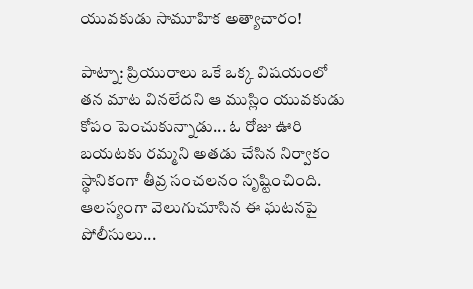యువకుడు సామూహిక అత్యాచారం!

పాట్నా: ప్రియురాలు ఒకే ఒక్క విషయంలో తన మాట వినలేదని ఆ ముస్లిం యువకుడు కోపం పెంచుకున్నాడు... ఓ రోజు ఊరి బయటకు రమ్మని అతడు చేసిన నిర్వాకం స్థానికంగా తీవ్ర సంచలనం సృష్టించింది. ఆలస్యంగా వెలుగుచూసిన ఈ ఘటనపై పోలీసులు...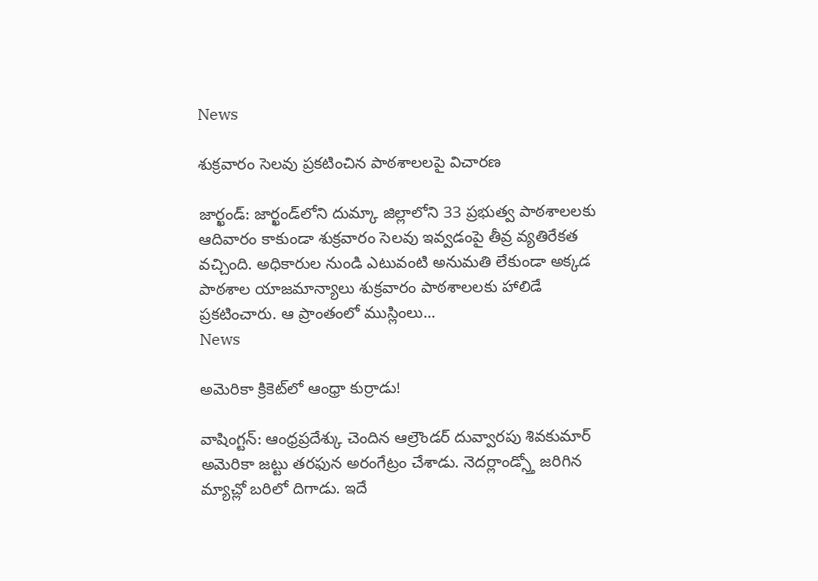News

శుక్రవారం సెలవు ప్రకటించిన పాఠశాలలపై విచారణ

జార్ఖండ్‌: జార్ఖండ్‌లోని దుమ్కా జిల్లాలోని 33 ప్రభుత్వ పాఠశాలలకు ఆదివారం కాకుండా శుక్రవారం సెలవు ఇవ్వడంపై తీవ్ర వ్యతిరేకత వచ్చింది. అధికారుల నుండి ఎటువంటి అనుమతి లేకుండా అక్కడ పాఠశాల యాజమాన్యాలు శుక్రవారం పాఠశాలలకు హాలిడే ప్రకటించారు. ఆ ప్రాంతంలో ముస్లింలు...
News

అమెరికా క్రికెట్‌లో ఆంధ్రా కుర్రాడు!

వాషింగ్ట‌న్‌: ఆంధ్రప్రదేశ్కు చెందిన ఆల్రౌండర్ దువ్వారపు శివకుమార్ అమెరికా జట్టు తరఫున అరంగేట్రం చేశాడు. నెదర్లాండ్స్తో జరిగిన మ్యాచ్లో బరిలో దిగాడు. ఇదే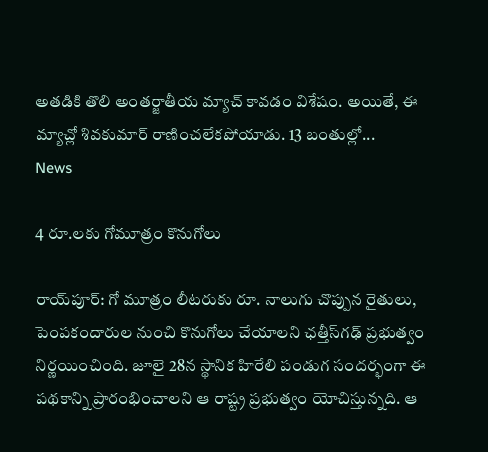అతడికి తొలి అంతర్జాతీయ మ్యాచ్ కావడం విశేషం. అయితే, ఈ మ్యాచ్లో శివ‌కుమార్ రాణించలేకపోయాడు. 13 బంతుల్లో...
News

4 రూ.లకు గోమూత్రం కొనుగోలు

రాయ్‌పూర్‌: గో మూత్రం లీటరుకు రూ. నాలుగు చొప్పున రైతులు, పెంపకందారుల నుంచి కొనుగోలు చేయాలని ఛత్తీస్‌గఢ్‌ ప్రభుత్వం నిర్ణయించింది. జూలై 28న స్థానిక హిరేలి పండుగ సందర్భంగా ఈ పథకాన్ని ప్రారంభించాలని ఆ రాష్ట్ర ప్రభుత్వం యోచిస్తున్నది. ఆ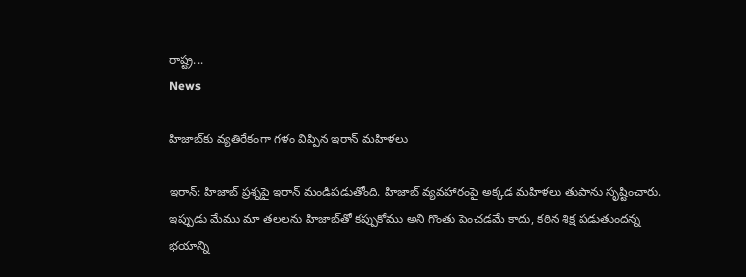రాష్ట్ర...
News

హిజాబ్‌కు వ్యతిరేకంగా గళం విప్పిన ఇరాన్ మహిళలు

ఇరాన్‌: హిజాబ్ ప్రశ్నపై ఇరాన్ మండిపడుతోంది. హిజాబ్ వ్య‌వ‌హారంపై అక్కడ మహిళలు తుపాను సృష్టించారు. ఇప్పుడు మేము మా తలలను హిజాబ్‌తో కప్పుకోము అని గొంతు పెంచడమే కాదు, కఠిన శిక్ష పడుతుందన్న భయాన్ని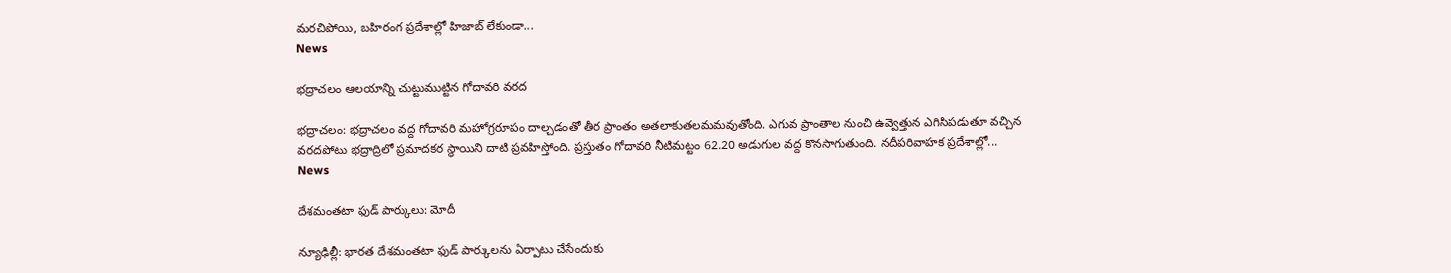మరచిపోయి, బహిరంగ ప్రదేశాల్లో హిజాబ్ లేకుండా...
News

భద్రాచలం ఆలయాన్ని చుట్టుముట్టిన గోదావరి వరద

భద్రాచలం: భద్రాచలం వద్ద గోదావరి మహోగ్రరూపం దాల్చడంతో తీర ప్రాంతం అతలాకుతలమమవుతోంది. ఎగువ ప్రాంతాల నుంచి ఉవ్వెత్తున ఎగిసిపడుతూ వచ్చిన వరదపోటు భద్రాద్రిలో ప్రమాదకర స్థాయిని దాటి ప్రవహిస్తోంది. ప్రస్తుతం గోదావరి నీటిమట్టం 62.20 అడుగుల వద్ద కొనసాగుతుంది. నదీపరివాహక ప్రదేశాల్లో...
News

దేశమంతటా ఫుడ్ పార్కులు: మోదీ

న్యూఢిల్లీ: భారత దేశమంతటా ఫుడ్‌ పార్కులను ఏర్పాటు చేసేందుకు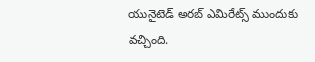యునైటెడ్‌ అరబ్‌ ఎమిరేట్స్‌ ముందుకు వచ్చింది.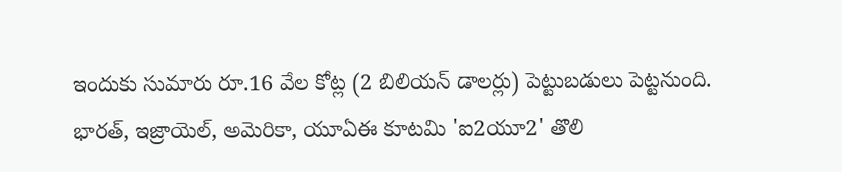ఇందుకు సుమారు రూ.16 వేల కోట్ల (2 బిలియన్‌ డాలర్లు) పెట్టుబడులు పెట్టనుంది. భారత్‌, ఇజ్రాయెల్‌, అమెరికా, యూఏఈ కూటమి 'ఐ2యూ2' తొలి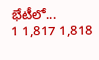భేటీలో...
1 1,817 1,818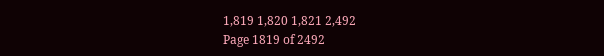1,819 1,820 1,821 2,492
Page 1819 of 2492